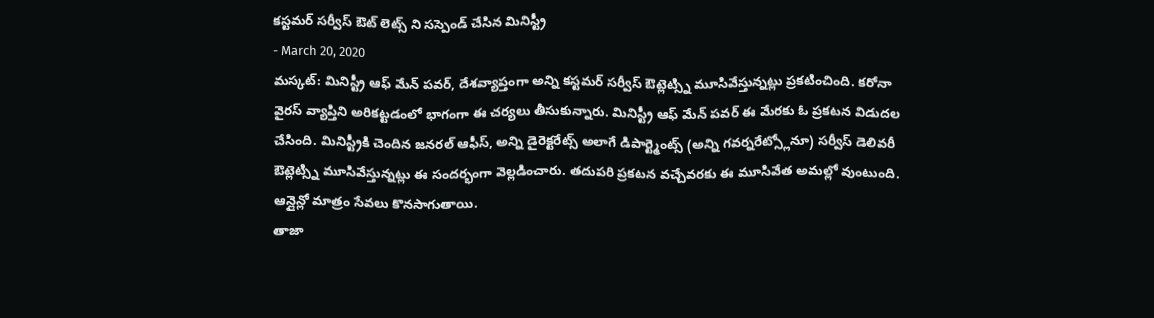కస్టమర్ సర్వీస్ ఔట్ లెట్స్ ని సస్పెండ్ చేసిన మినిస్ట్రీ
- March 20, 2020
మస్కట్: మినిస్ట్రీ ఆఫ్ మేన్ పవర్, దేశవ్యాప్తంగా అన్ని కస్టమర్ సర్వీస్ ఔట్లెట్స్ని మూసివేస్తున్నట్లు ప్రకటించింది. కరోనా వైరస్ వ్యాప్తిని అరికట్టడంలో భాగంగా ఈ చర్యలు తీసుకున్నారు. మినిస్ట్రీ ఆఫ్ మేన్ పవర్ ఈ మేరకు ఓ ప్రకటన విడుదల చేసింది. మినిస్ట్రీకి చెందిన జనరల్ ఆఫీస్, అన్ని డైరెక్టరేట్స్ అలాగే డిపార్ట్మెంట్స్ (అన్ని గవర్నరేట్స్లోనూ) సర్వీస్ డెలివరీ ఔట్లెట్స్ని మూసివేస్తున్నట్లు ఈ సందర్భంగా వెల్లడించారు. తదుపరి ప్రకటన వచ్చేవరకు ఈ మూసివేత అమల్లో వుంటుంది. ఆన్లైన్లో మాత్రం సేవలు కొనసాగుతాయి.
తాజా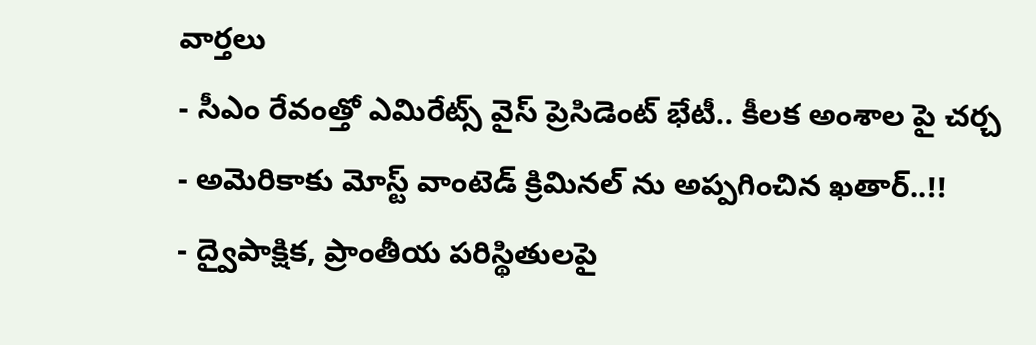వార్తలు
- సీఎం రేవంత్తో ఎమిరేట్స్ వైస్ ప్రెసిడెంట్ భేటీ.. కీలక అంశాల పై చర్చ
- అమెరికాకు మోస్ట్ వాంటెడ్ క్రిమినల్ ను అప్పగించిన ఖతార్..!!
- ద్వైపాక్షిక, ప్రాంతీయ పరిస్థితులపై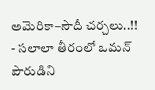అమెరికా–సౌదీ చర్చలు..!!
- సలాలా తీరంలో ఒమన్ పౌరుడిని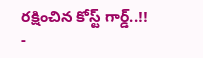రక్షించిన కోస్ట్ గార్డ్..!!
-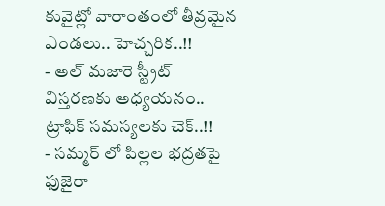కువైట్లో వారాంతంలో తీవ్రమైన ఎండలు.. హెచ్చరిక..!!
- అల్ మజారె స్ట్రీట్ విస్తరణకు అధ్యయనం.. ట్రాఫిక్ సమస్యలకు చెక్..!!
- సమ్మర్ లో పిల్లల భద్రతపై ఫుజైరా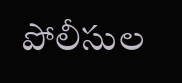పోలీసుల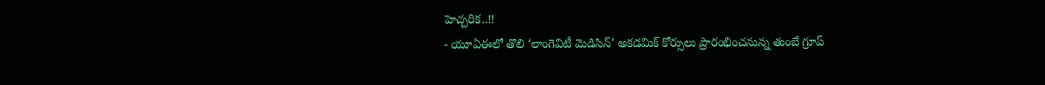హెచ్చరిక..!!
- యూఏఈలో తొలి ‘లాంగెవిటీ మెడిసిన్’ అకడమిక్ కోర్సులు ప్రారంభించనున్న తుంబే గ్రూప్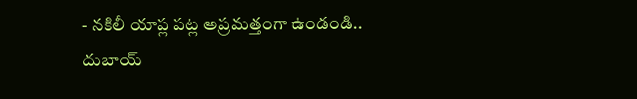- నకిలీ యాప్ల పట్ల అప్రమత్తంగా ఉండండి.. దుబాయ్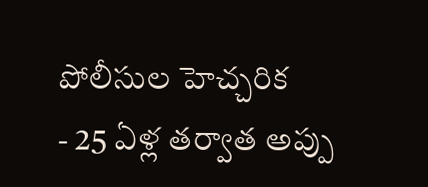పోలీసుల హెచ్చరిక
- 25 ఏళ్ల తర్వాత అప్పు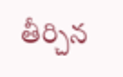తీర్చిన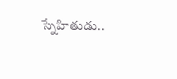స్నేహితుడు..